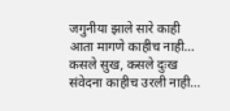जगुनीया झाले सारे काही
आता मागणे काहीच नाही…
कसले सुख, कसले दुःख
संवेदना काहीच उरली नाही…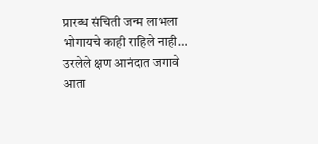प्रारब्ध संचिती जन्म लाभला
भोगायचे काही राहिले नाही…
उरलेले क्षण आनंदात जगावे
आता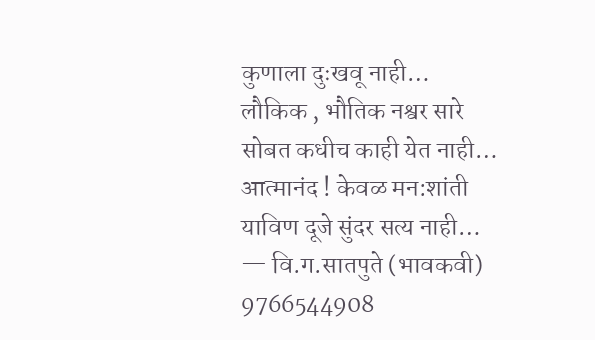कुणाला दुःखवू नाही…
लौकिक , भौतिक नश्वर सारे
सोबत कधीच काही येत नाही…
आत्मानंद ! केवळ मन:शांती
याविण दूजे सुंदर सत्य नाही…
— वि.ग.सातपुते (भावकवी)
9766544908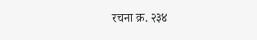रचना क्र. २३४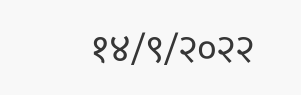१४/९/२०२२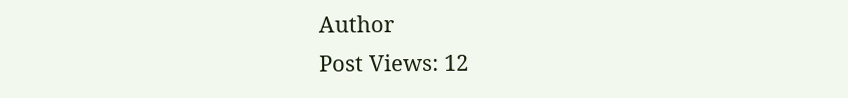Author
Post Views: 12